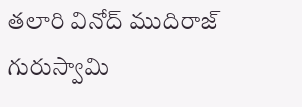త‌లారి వినోద్ ముదిరాజ్ గురుస్వామి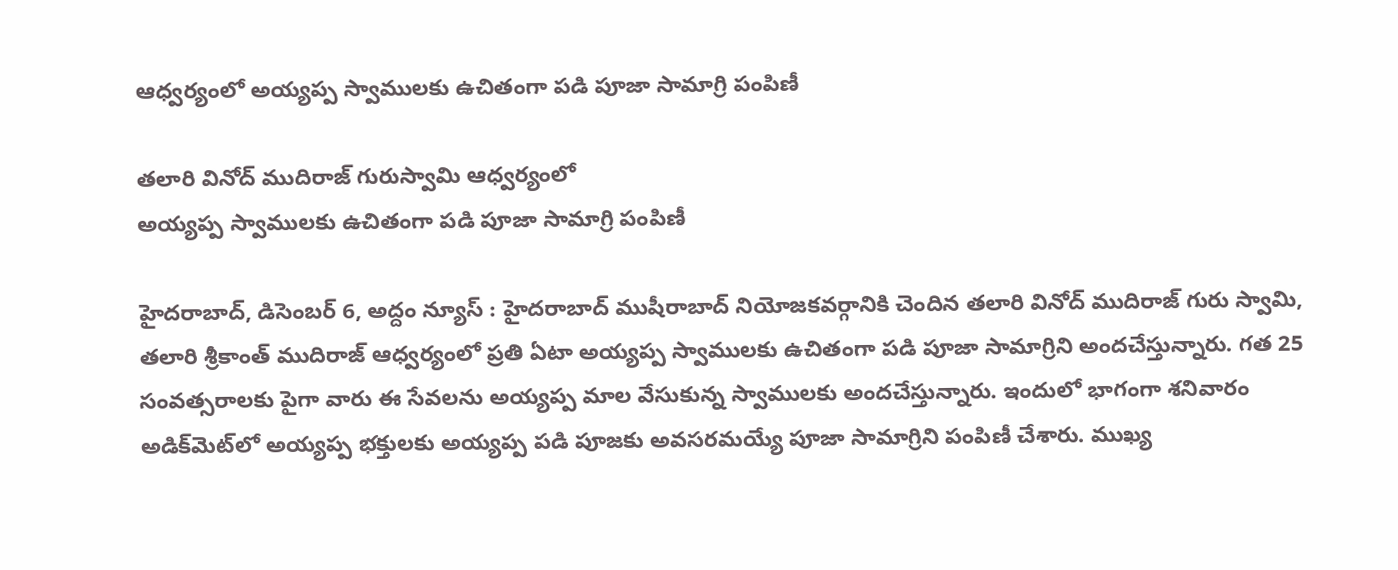ఆధ్వ‌ర్యంలో అయ్య‌ప్ప స్వాముల‌కు ఉచితంగా ప‌డి పూజా సామాగ్రి పంపిణీ

త‌లారి వినోద్ ముదిరాజ్ గురుస్వామి ఆధ్వ‌ర్యంలో
అయ్య‌ప్ప స్వాముల‌కు ఉచితంగా ప‌డి పూజా సామాగ్రి పంపిణీ

హైదరాబాద్, డిసెంబ‌ర్ 6, అద్దం న్యూస్ : హైద‌రాబాద్ ముషీరాబాద్ నియోజకవర్గానికి చెందిన త‌లారి వినోద్ ముదిరాజ్‌ గురు స్వామి, త‌లారి శ్రీకాంత్ ముదిరాజ్ ఆధ్వర్యంలో ప్ర‌తి ఏటా అయ్య‌ప్ప స్వాముల‌కు ఉచితంగా ప‌డి పూజా సామాగ్రిని అంద‌చేస్తున్నారు. గ‌త 25 సంవ‌త్స‌రాల‌కు పైగా వారు ఈ సేవ‌ల‌ను అయ్య‌ప్ప మాల వేసుకున్న స్వాముల‌కు అంద‌చేస్తున్నారు. ఇందులో భాగంగా శ‌నివారం అడిక్‌మెట్‌లో అయ్యప్ప భక్తులకు అయ్యప్ప పడి పూజకు అవసరమయ్యే పూజా సామాగ్రిని పంపిణీ చేశారు. ముఖ్య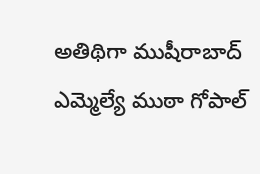అతిథిగా ముషీరాబాద్ ఎమ్మెల్యే ముఠా గోపాల్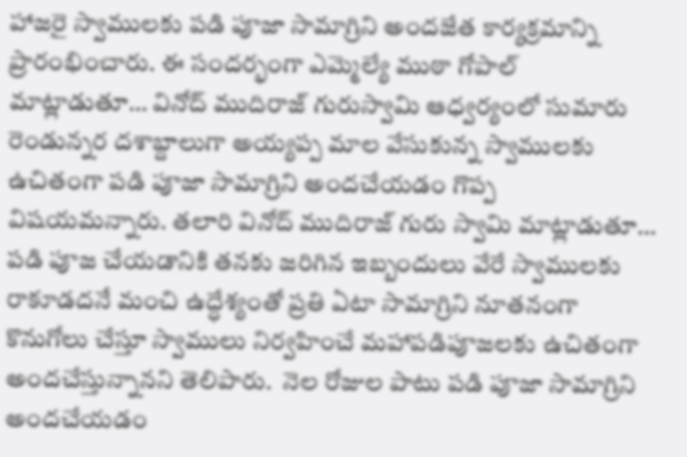హాజ‌రై స్వాముల‌కు ప‌డి పూజా సామాగ్రిని అంద‌జేత కార్య‌క్ర‌మాన్ని ప్రారంభించారు. ఈ సంద‌ర్భంగా ఎమ్మెల్యే ముఠా గోపాల్ మాట్లాడుతూ… వినోద్ ముదిరాజ్ గురుస్వామి ఆధ్వ‌ర్యంలో సుమారు రెండున్న‌ర ద‌శాబ్దాలుగా అయ్య‌ప్ప మాల వేసుకున్న స్వాముల‌కు ఉచితంగా ప‌డి పూజా సామాగ్రిని అంద‌చేయ‌డం గొప్ప విష‌య‌మ‌న్నారు. త‌లారి వినోద్ ముదిరాజ్‌ గురు స్వామి మాట్లాడుతూ… ప‌డి పూజ చేయ‌డానికి త‌న‌కు జ‌రిగిన ఇబ్బందులు వేరే స్వాముల‌కు రాకూడ‌ద‌నే మంచి ఉద్ధేశ్యంతో ప్ర‌తి ఏటా సామాగ్రిని నూత‌నంగా కొనుగోలు చేస్తూ స్వాములు నిర్వ‌హించే మ‌హాప‌డిపూజ‌ల‌కు ఉచితంగా అంద‌చేస్తున్నాన‌ని తెలిపారు.  నెల రోజుల పాటు ప‌డి పూజా సామాగ్రిని అంద‌చేయ‌డం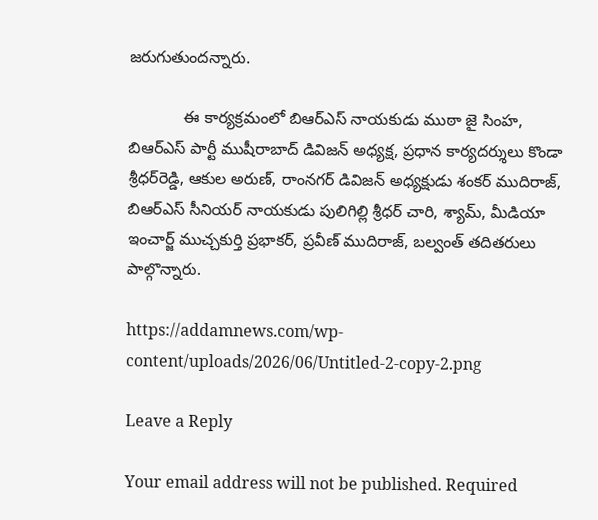జ‌రుగుతుంద‌న్నారు.

            ఈ కార్య‌క్ర‌మంలో బిఆర్ఎస్ నాయ‌కుడు ముఠా జై సింహ, బిఆర్ఎస్ పార్టీ ముషీరాబాద్ డివిజ‌న్ అధ్య‌క్ష, ప్ర‌ధాన కార్య‌దర్శులు కొండా శ్రీధ‌ర్‌రెడ్డి, ఆకుల అరుణ్‌, రాంన‌గ‌ర్ డివిజ‌న్ అధ్య‌క్షుడు శంక‌ర్ ముదిరాజ్‌, బిఆర్ఎస్ సీనియర్ నాయకుడు పులిగిల్లి శ్రీధ‌ర్ చారి, శ్యామ్‌, మీడియా ఇంచార్జ్ ముచ్చకుర్తి ప్రభాకర్, ప్రవీణ్ ముదిరాజ్, బల్వంత్ తదితరులు పాల్గొన్నారు.

https://addamnews.com/wp-content/uploads/2026/06/Untitled-2-copy-2.png

Leave a Reply

Your email address will not be published. Required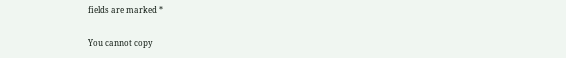fields are marked *

You cannot copy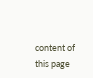content of this page